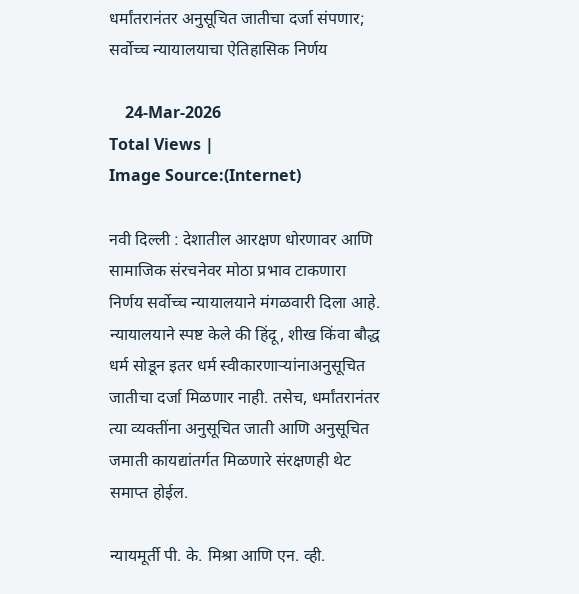धर्मांतरानंतर अनुसूचित जातीचा दर्जा संपणार; सर्वोच्च न्यायालयाचा ऐतिहासिक निर्णय

    24-Mar-2026
Total Views |
Image Source:(Internet)

नवी दिल्ली : देशातील आरक्षण धोरणावर आणि सामाजिक संरचनेवर मोठा प्रभाव टाकणारा निर्णय सर्वोच्च न्यायालयाने मंगळवारी दिला आहे. न्यायालयाने स्पष्ट केले की हिंदू, शीख किंवा बौद्ध धर्म सोडून इतर धर्म स्वीकारणाऱ्यांनाअनुसूचित जातीचा दर्जा मिळणार नाही. तसेच, धर्मांतरानंतर त्या व्यक्तींना अनुसूचित जाती आणि अनुसूचित जमाती कायद्यांतर्गत मिळणारे संरक्षणही थेट समाप्त होईल.

न्यायमूर्ती पी. के. मिश्रा आणि एन. व्ही.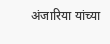अंजारिया यांच्या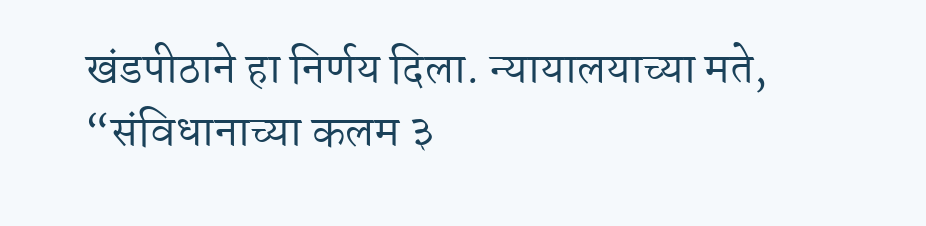खंडपीठाने हा निर्णय दिला. न्यायालयाच्या मते, “संविधानाच्या कलम ३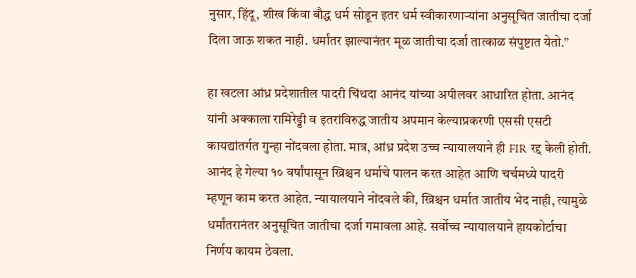नुसार, हिंदू, शीख किंवा बौद्ध धर्म सोडून इतर धर्म स्वीकारणाऱ्यांना अनुसूचित जातीचा दर्जा दिला जाऊ शकत नाही. धर्मांतर झाल्यानंतर मूळ जातीचा दर्जा तात्काळ संपुष्टात येतो.”

हा खटला आंध्र प्रदेशातील पादरी चिंथदा आनंद यांच्या अपीलवर आधारित होता. आनंद यांनी अक्काला रामिरेड्डी व इतरांविरुद्ध जातीय अपमान केल्याप्रकरणी एससी एसटी कायद्यांतर्गत गुन्हा नोंदवला होता. मात्र, आंध्र प्रदेश उच्च न्यायालयाने ही FIR रद्द केली होती. आनंद हे गेल्या १० वर्षांपासून ख्रिश्चन धर्माचे पालन करत आहेत आणि चर्चमध्ये पादरी म्हणून काम करत आहेत. न्यायालयाने नोंदवले की, ख्रिश्चन धर्मात जातीय भेद नाही, त्यामुळे धर्मांतरानंतर अनुसूचित जातीचा दर्जा गमावला आहे. सर्वोच्च न्यायालयाने हायकोर्टाचा निर्णय कायम ठेवला.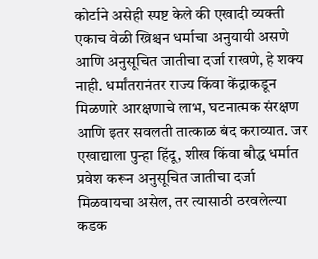कोर्टाने असेही स्पष्ट केले की एखादी व्यक्ती एकाच वेळी ख्रिश्चन धर्माचा अनुयायी असणे आणि अनुसूचित जातीचा दर्जा राखणे, हे शक्य नाही. धर्मांतरानंतर राज्य किंवा केंद्राकडून मिळणारे आरक्षणाचे लाभ, घटनात्मक संरक्षण आणि इतर सवलती तात्काळ बंद कराव्यात. जर एखाद्याला पुन्हा हिंदू, शीख किंवा बौद्ध धर्मात प्रवेश करून अनुसूचित जातीचा दर्जा मिळवायचा असेल, तर त्यासाठी ठरवलेल्या कडक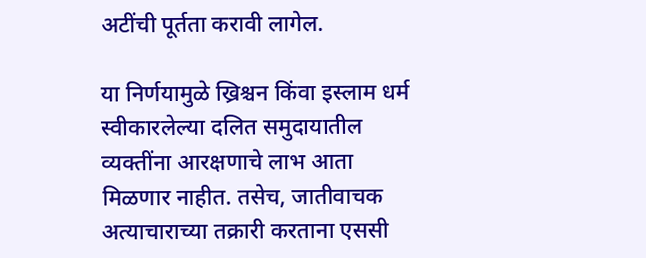अटींची पूर्तता करावी लागेल.

या निर्णयामुळे ख्रिश्चन किंवा इस्लाम धर्म स्वीकारलेल्या दलित समुदायातील व्यक्तींना आरक्षणाचे लाभ आता मिळणार नाहीत. तसेच, जातीवाचक अत्याचाराच्या तक्रारी करताना एससी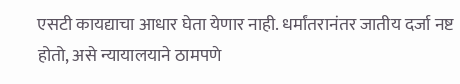एसटी कायद्याचा आधार घेता येणार नाही. धर्मांतरानंतर जातीय दर्जा नष्ट होतो, असे न्यायालयाने ठामपणे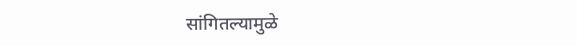सांगितल्यामुळे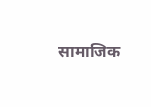सामाजिक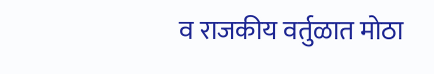व राजकीय वर्तुळात मोठा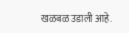खळबळ उडाली आहे.